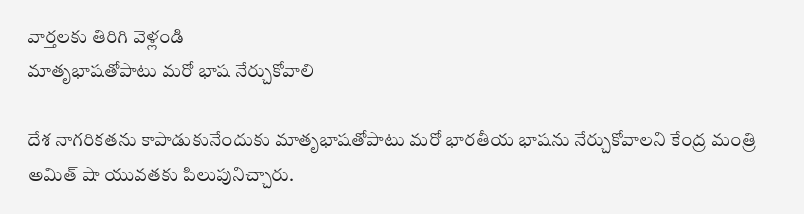వార్తలకు తిరిగి వెళ్లండి
మాతృభాషతోపాటు మరో భాష నేర్చుకోవాలి

దేశ నాగరికతను కాపాడుకునేందుకు మాతృభాషతోపాటు మరో భారతీయ భాషను నేర్చుకోవాలని కేంద్ర మంత్రి అమిత్ షా యువతకు పిలుపునిచ్చారు.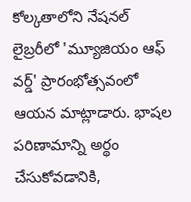కోల్కతాలోని నేషనల్ లైబ్రరీలో 'మ్యూజియం ఆఫ్ వర్డ్' ప్రారంభోత్సవంలో ఆయన మాట్లాడారు. భాషల పరిణామాన్ని అర్థం చేసుకోవడానికి,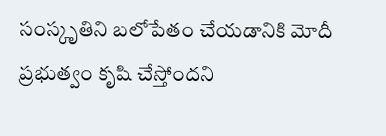సంస్కృతిని బలోపేతం చేయడానికి మోదీ ప్రభుత్వం కృషి చేస్తోందని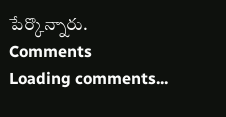పేర్కొన్నారు.
Comments
Loading comments...